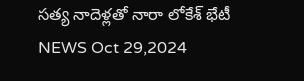సత్య నాదెళ్లతో నారా లోకేశ్ భేటీ
NEWS Oct 29,2024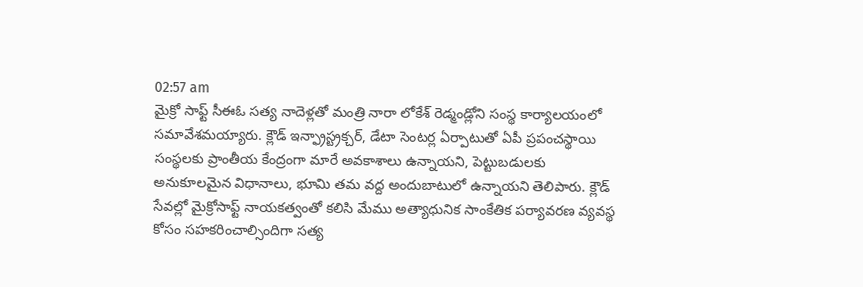02:57 am
మైక్రో సాఫ్ట్ సీఈఓ సత్య నాదెళ్లతో మంత్రి నారా లోకేశ్ రెడ్మండ్లోని సంస్థ కార్యాలయంలో సమావేశమయ్యారు. క్లౌడ్ ఇన్ఫ్రాస్ట్రక్చర్, డేటా సెంటర్ల ఏర్పాటుతో ఏపీ ప్రపంచస్థాయి సంస్థలకు ప్రాంతీయ కేంద్రంగా మారే అవకాశాలు ఉన్నాయని, పెట్టుబడులకు అనుకూలమైన విధానాలు, భూమి తమ వద్ద అందుబాటులో ఉన్నాయని తెలిపారు. క్లౌడ్ సేవల్లో మైక్రోసాఫ్ట్ నాయకత్వంతో కలిసి మేము అత్యాధునిక సాంకేతిక పర్యావరణ వ్యవస్థ కోసం సహకరించాల్సిందిగా సత్య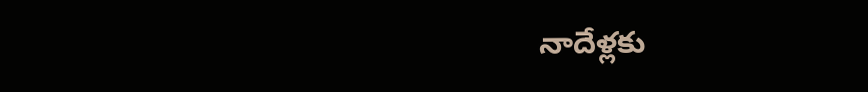నాదేళ్లకు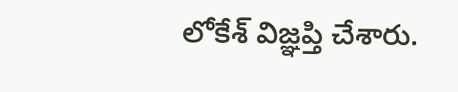లోకేశ్ విజ్ఞప్తి చేశారు.